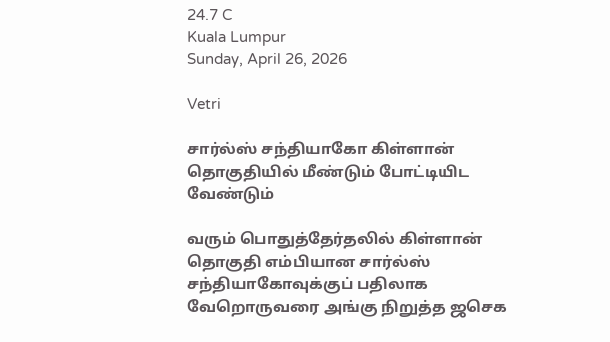24.7 C
Kuala Lumpur
Sunday, April 26, 2026

Vetri

சார்ல்ஸ் சந்தியாகோ கிள்ளான் தொகுதியில் மீண்டும் போட்டியிட வேண்டும்

வரும் பொதுத்தேர்தலில் கிள்ளான் தொகுதி எம்பியான சார்ல்ஸ் சந்தியாகோவுக்குப் பதிலாக வேறொருவரை அங்கு நிறுத்த ஜசெக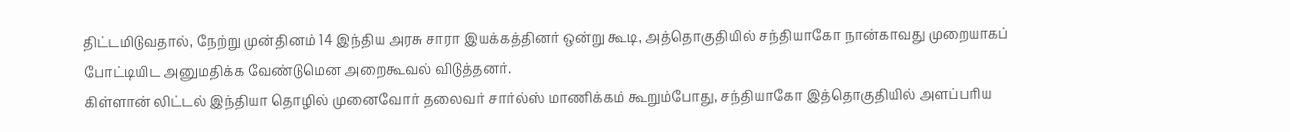திட்டமிடுவதால், நேற்று முன்தினம் 14 இந்திய அரசு சாரா இயக்கத்தினர் ஒன்று கூடி, அத்தொகுதியில் சந்தியாகோ நான்காவது முறையாகப் போட்டியிட அனுமதிக்க வேண்டுமென அறைகூவல் விடுத்தனர்.
கிள்ளான் லிட்டல் இந்தியா தொழில் முனைவோர் தலைவர் சார்ல்ஸ் மாணிக்கம் கூறும்போது, சந்தியாகோ இத்தொகுதியில் அளப்பரிய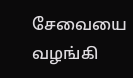சேவையை வழங்கி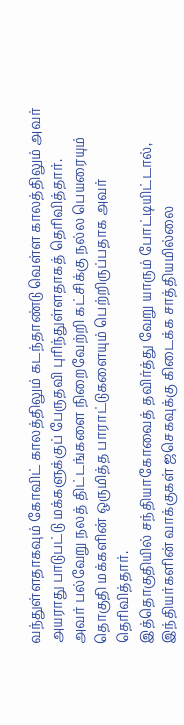வந்துள்ளதாகவும் கோவிட் காலத்திலும் கடந்தாண்டு வெள்ள காலத்திலும் அவர் அயராது பாடுபட்டு மக்களுக்குப் பேருதவி புரிந்துள்ளதாகத் தெரிவித்தார்.
அவர் பல்வேறு நலத் திட்டங்களை நிறைவேற்றி கட்சிக்கு நல்ல பெயரையும் தொகுதி மக்களின் ஒருமித்த பாராட்டுகளையும் பெற்றிருப்பதாக அவர் தெரிவித்தார்.
இத்தொகுதியில் சந்தியாகோவைத் தவிர்த்து வேறு யாரும் போட்டியிட்டால், இந்தியர்களின் வாக்குகள் ஜசெகவுக்கு கிடைக்க சாத்தியமில்லை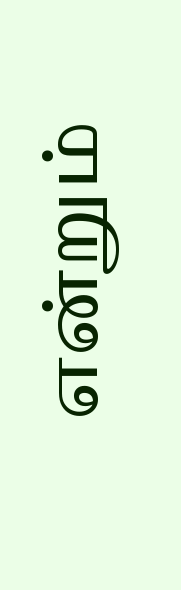என்றும்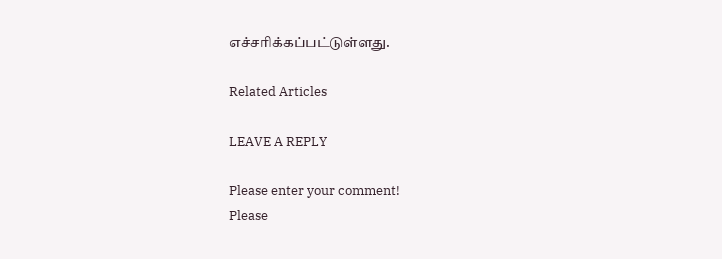எச்சரிக்கப்பட்டுள்ளது.

Related Articles

LEAVE A REPLY

Please enter your comment!
Please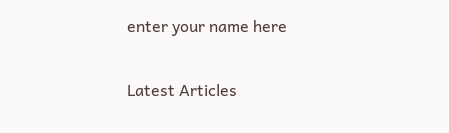enter your name here

Latest Articles